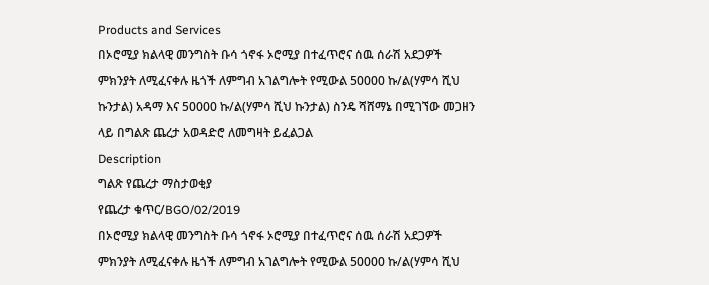Products and Services
በኦሮሚያ ክልላዊ መንግስት ቡሳ ጎኖፋ ኦሮሚያ በተፈጥሮና ሰዉ ሰራሽ አደጋዎች ምክንያት ለሚፈናቀሉ ዜጎች ለምግብ አገልግሎት የሚውል 50000 ኩ/ል(ሃምሳ ሺህ ኩንታል) አዳማ እና 50000 ኩ/ል(ሃምሳ ሺህ ኩንታል) ስንዴ ሻሸማኔ በሚገኘው መጋዘን ላይ በግልጽ ጨረታ አወዳድሮ ለመግዛት ይፈልጋል
Description
ግልጽ የጨረታ ማስታወቂያ
የጨረታ ቁጥር/BGO/02/2019
በኦሮሚያ ክልላዊ መንግስት ቡሳ ጎኖፋ ኦሮሚያ በተፈጥሮና ሰዉ ሰራሽ አደጋዎች ምክንያት ለሚፈናቀሉ ዜጎች ለምግብ አገልግሎት የሚውል 50000 ኩ/ል(ሃምሳ ሺህ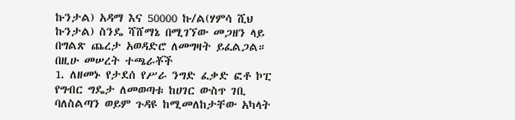ኩንታል) አዳማ እና 50000 ኩ/ል(ሃምሳ ሺህ ኩንታል) ስንዴ ሻሸማኔ በሚገኘው መጋዘን ላይ በግልጽ ጨረታ አወዳድሮ ለመግዛት ይፈልጋል።
በዚሁ መሠረት ተጫራቾች
1. ለዘመኑ የታደሰ የሥራ ንግድ ፈቃድ ፎቶ ኮፒ የግብር ግዴታ ለመወጣቱ ከሀገር ውስጥ ገቢ ባለስልጣን ወይም ጉዳዩ ከሚመለከታቸው አካላት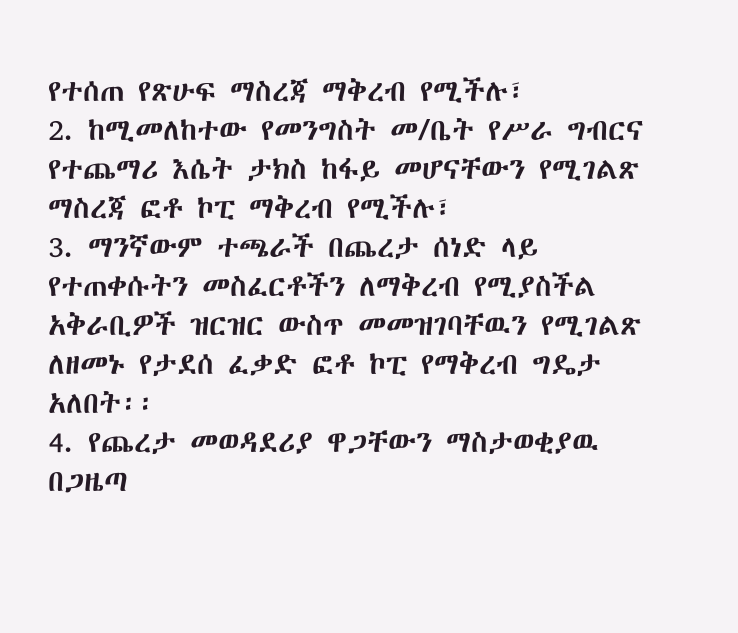የተሰጠ የጽሁፍ ማስረጃ ማቅረብ የሚችሉ፣
2. ከሚመለከተው የመንግስት መ/ቤት የሥራ ግብርና የተጨማሪ እሴት ታክስ ከፋይ መሆናቸውን የሚገልጽ ማስረጃ ፎቶ ኮፒ ማቅረብ የሚችሉ፣
3. ማንኛውም ተጫራች በጨረታ ሰነድ ላይ የተጠቀሱትን መስፈርቶችን ለማቅረብ የሚያስችል አቅራቢዎች ዝርዝር ውስጥ መመዝገባቸዉን የሚገልጽ ለዘመኑ የታደሰ ፈቃድ ፎቶ ኮፒ የማቅረብ ግዴታ አለበት፡፡
4. የጨረታ መወዳደሪያ ዋጋቸውን ማስታወቂያዉ በጋዜጣ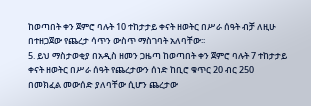ከወጣበት ቀን ጀምሮ ባሉት 10 ተከታታይ ቀናት ዘወትር በሥራ ሰዓት ብቻ ለዚሁ በተዘጋጀው የጨረታ ሳጥን ውስጥ ማስገባት አለባቸው፡፡
5. ይህ ማስታወቂያ በአዲስ ዘመን ጋዜጣ ከወጣበት ቀን ጀምሮ ባሉት 7 ተከታታይ ቀናት ዘወትር በሥራ ሰዓት የጨረታውን ሰነድ ከቢሮ ቁጥር 20 ብር 250 በመክፈል መውሰድ ያለባቸው ሲሆን ጨረታው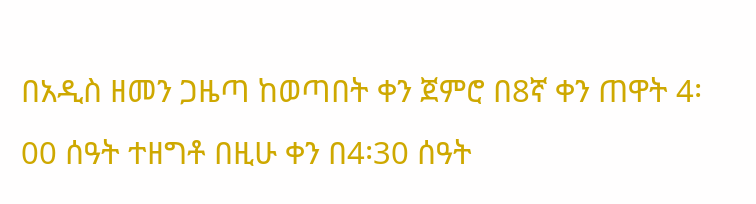በአዲስ ዘመን ጋዜጣ ከወጣበት ቀን ጀምሮ በ8ኛ ቀን ጠዋት 4፡00 ሰዓት ተዘግቶ በዚሁ ቀን በ4፡30 ሰዓት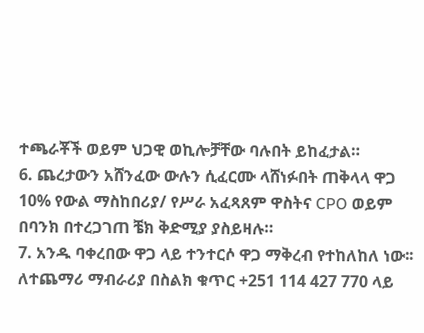ተጫራቾች ወይም ህጋዊ ወኪሎቻቸው ባሉበት ይከፈታል።
6. ጨረታውን አሸንፈው ውሉን ሲፈርሙ ላሸነፉበት ጠቅላላ ዋጋ 10% የውል ማስከበሪያ/ የሥራ አፈጻጸም ዋስትና CPO ወይም በባንክ በተረጋገጠ ቼክ ቅድሚያ ያስይዛሉ።
7. አንዱ ባቀረበው ዋጋ ላይ ተንተርሶ ዋጋ ማቅረብ የተከለከለ ነው፡፡
ለተጨማሪ ማብራሪያ በስልክ ቁጥር +251 114 427 770 ላይ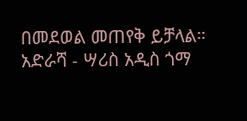በመደወል መጠየቅ ይቻላል።
አድራሻ - ሣሪስ አዲስ ጎማ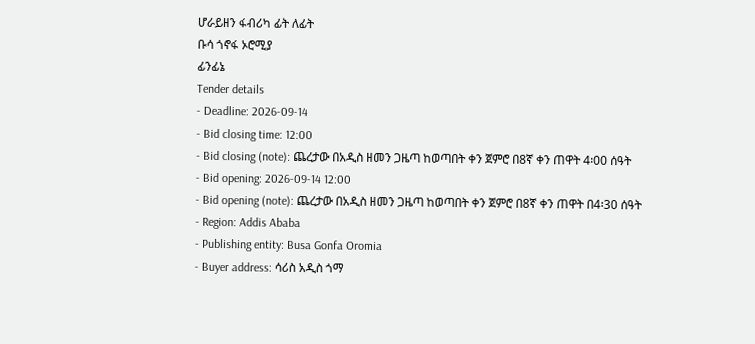ሆራይዘን ፋብሪካ ፊት ለፊት
ቡሳ ጎኖፋ ኦሮሚያ
ፊንፊኔ
Tender details
- Deadline: 2026-09-14
- Bid closing time: 12:00
- Bid closing (note): ጨረታው በአዲስ ዘመን ጋዜጣ ከወጣበት ቀን ጀምሮ በ8ኛ ቀን ጠዋት 4፡00 ሰዓት
- Bid opening: 2026-09-14 12:00
- Bid opening (note): ጨረታው በአዲስ ዘመን ጋዜጣ ከወጣበት ቀን ጀምሮ በ8ኛ ቀን ጠዋት በ4፡30 ሰዓት
- Region: Addis Ababa
- Publishing entity: Busa Gonfa Oromia
- Buyer address: ሳሪስ አዲስ ጎማ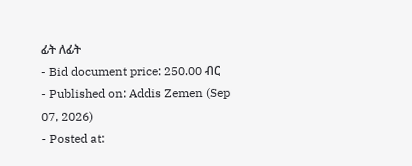ፊት ለፊት
- Bid document price: 250.00 ብር
- Published on: Addis Zemen (Sep 07, 2026)
- Posted at: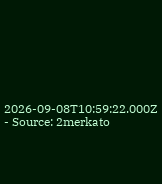2026-09-08T10:59:22.000Z
- Source: 2merkato